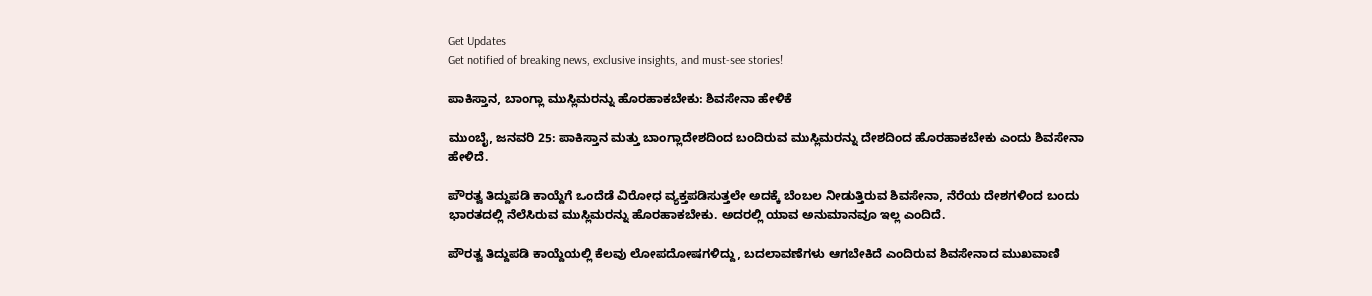Get Updates
Get notified of breaking news, exclusive insights, and must-see stories!

ಪಾಕಿಸ್ತಾನ, ಬಾಂಗ್ಲಾ ಮುಸ್ಲಿಮರನ್ನು ಹೊರಹಾಕಬೇಕು: ಶಿವಸೇನಾ ಹೇಳಿಕೆ

ಮುಂಬೈ, ಜನವರಿ 25: ಪಾಕಿಸ್ತಾನ ಮತ್ತು ಬಾಂಗ್ಲಾದೇಶದಿಂದ ಬಂದಿರುವ ಮುಸ್ಲಿಮರನ್ನು ದೇಶದಿಂದ ಹೊರಹಾಕಬೇಕು ಎಂದು ಶಿವಸೇನಾ ಹೇಳಿದೆ.

ಪೌರತ್ವ ತಿದ್ದುಪಡಿ ಕಾಯ್ದೆಗೆ ಒಂದೆಡೆ ವಿರೋಧ ವ್ಯಕ್ತಪಡಿಸುತ್ತಲೇ ಅದಕ್ಕೆ ಬೆಂಬಲ ನೀಡುತ್ತಿರುವ ಶಿವಸೇನಾ, ನೆರೆಯ ದೇಶಗಳಿಂದ ಬಂದು ಭಾರತದಲ್ಲಿ ನೆಲೆಸಿರುವ ಮುಸ್ಲಿಮರನ್ನು ಹೊರಹಾಕಬೇಕು. ಅದರಲ್ಲಿ ಯಾವ ಅನುಮಾನವೂ ಇಲ್ಲ ಎಂದಿದೆ.

ಪೌರತ್ವ ತಿದ್ದುಪಡಿ ಕಾಯ್ದೆಯಲ್ಲಿ ಕೆಲವು ಲೋಪದೋಷಗಳಿದ್ದು, ಬದಲಾವಣೆಗಳು ಆಗಬೇಕಿದೆ ಎಂದಿರುವ ಶಿವಸೇನಾದ ಮುಖವಾಣಿ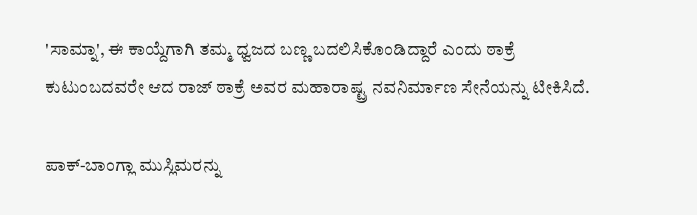'ಸಾಮ್ನಾ', ಈ ಕಾಯ್ದೆಗಾಗಿ ತಮ್ಮ ಧ್ವಜದ ಬಣ್ಣ ಬದಲಿಸಿಕೊಂಡಿದ್ದಾರೆ ಎಂದು ಠಾಕ್ರೆ ಕುಟುಂಬದವರೇ ಆದ ರಾಜ್ ಠಾಕ್ರೆ ಅವರ ಮಹಾರಾಷ್ಟ್ರ ನವನಿರ್ಮಾಣ ಸೇನೆಯನ್ನು ಟೀಕಿಸಿದೆ.

ಪಾಕ್-ಬಾಂಗ್ಲಾ ಮುಸ್ಲಿಮರನ್ನು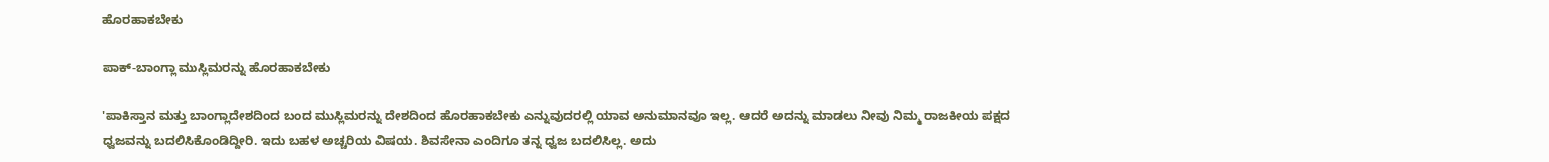ಹೊರಹಾಕಬೇಕು

ಪಾಕ್-ಬಾಂಗ್ಲಾ ಮುಸ್ಲಿಮರನ್ನು ಹೊರಹಾಕಬೇಕು

'ಪಾಕಿಸ್ತಾನ ಮತ್ತು ಬಾಂಗ್ಲಾದೇಶದಿಂದ ಬಂದ ಮುಸ್ಲಿಮರನ್ನು ದೇಶದಿಂದ ಹೊರಹಾಕಬೇಕು ಎನ್ನುವುದರಲ್ಲಿ ಯಾವ ಅನುಮಾನವೂ ಇಲ್ಲ. ಆದರೆ ಅದನ್ನು ಮಾಡಲು ನೀವು ನಿಮ್ಮ ರಾಜಕೀಯ ಪಕ್ಷದ ಧ್ವಜವನ್ನು ಬದಲಿಸಿಕೊಂಡಿದ್ದೀರಿ. ಇದು ಬಹಳ ಅಚ್ಚರಿಯ ವಿಷಯ. ಶಿವಸೇನಾ ಎಂದಿಗೂ ತನ್ನ ಧ್ವಜ ಬದಲಿಸಿಲ್ಲ. ಅದು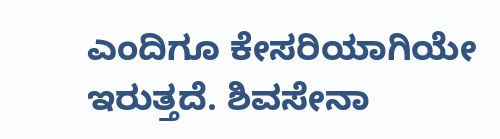ಎಂದಿಗೂ ಕೇಸರಿಯಾಗಿಯೇ ಇರುತ್ತದೆ. ಶಿವಸೇನಾ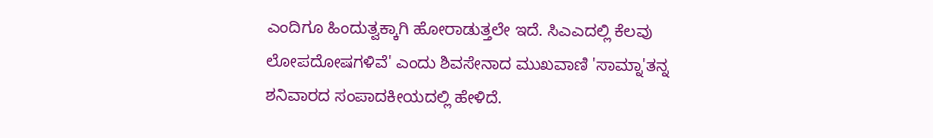ಎಂದಿಗೂ ಹಿಂದುತ್ವಕ್ಕಾಗಿ ಹೋರಾಡುತ್ತಲೇ ಇದೆ. ಸಿಎಎದಲ್ಲಿ ಕೆಲವು ಲೋಪದೋಷಗಳಿವೆ' ಎಂದು ಶಿವಸೇನಾದ ಮುಖವಾಣಿ 'ಸಾಮ್ನಾ'ತನ್ನ ಶನಿವಾರದ ಸಂಪಾದಕೀಯದಲ್ಲಿ ಹೇಳಿದೆ.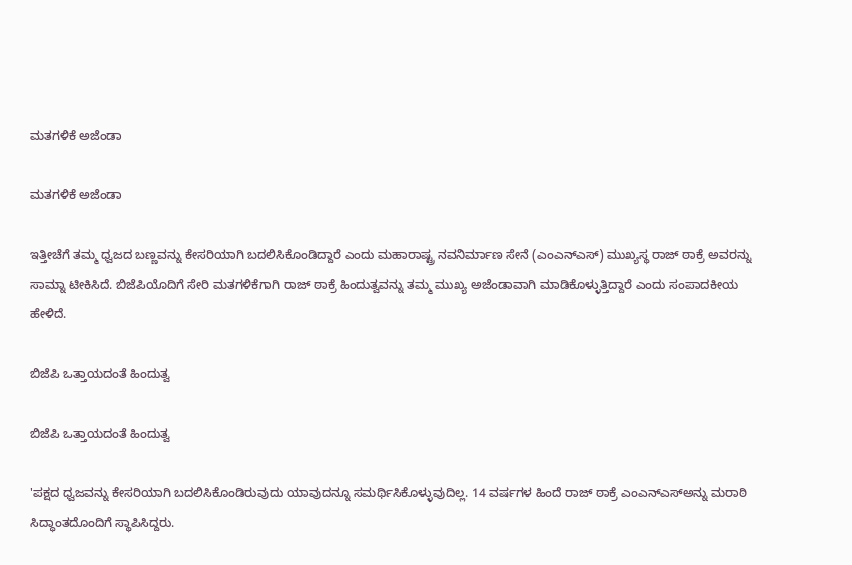ಮತಗಳಿಕೆ ಅಜೆಂಡಾ

ಮತಗಳಿಕೆ ಅಜೆಂಡಾ

ಇತ್ತೀಚೆಗೆ ತಮ್ಮ ಧ್ವಜದ ಬಣ್ಣವನ್ನು ಕೇಸರಿಯಾಗಿ ಬದಲಿಸಿಕೊಂಡಿದ್ದಾರೆ ಎಂದು ಮಹಾರಾಷ್ಟ್ರ ನವನಿರ್ಮಾಣ ಸೇನೆ (ಎಂಎನ್ಎಸ್) ಮುಖ್ಯಸ್ಥ ರಾಜ್ ಠಾಕ್ರೆ ಅವರನ್ನು ಸಾಮ್ನಾ ಟೀಕಿಸಿದೆ. ಬಿಜೆಪಿಯೊದಿಗೆ ಸೇರಿ ಮತಗಳಿಕೆಗಾಗಿ ರಾಜ್ ಠಾಕ್ರೆ ಹಿಂದುತ್ವವನ್ನು ತಮ್ಮ ಮುಖ್ಯ ಅಜೆಂಡಾವಾಗಿ ಮಾಡಿಕೊಳ್ಳುತ್ತಿದ್ದಾರೆ ಎಂದು ಸಂಪಾದಕೀಯ ಹೇಳಿದೆ.

ಬಿಜೆಪಿ ಒತ್ತಾಯದಂತೆ ಹಿಂದುತ್ವ

ಬಿಜೆಪಿ ಒತ್ತಾಯದಂತೆ ಹಿಂದುತ್ವ

'ಪಕ್ಷದ ಧ್ವಜವನ್ನು ಕೇಸರಿಯಾಗಿ ಬದಲಿಸಿಕೊಂಡಿರುವುದು ಯಾವುದನ್ನೂ ಸಮರ್ಥಿಸಿಕೊಳ್ಳುವುದಿಲ್ಲ. 14 ವರ್ಷಗಳ ಹಿಂದೆ ರಾಜ್ ಠಾಕ್ರೆ ಎಂಎನ್‌ಎಸ್‌ಅನ್ನು ಮರಾಠಿ ಸಿದ್ಧಾಂತದೊಂದಿಗೆ ಸ್ಥಾಪಿಸಿದ್ದರು.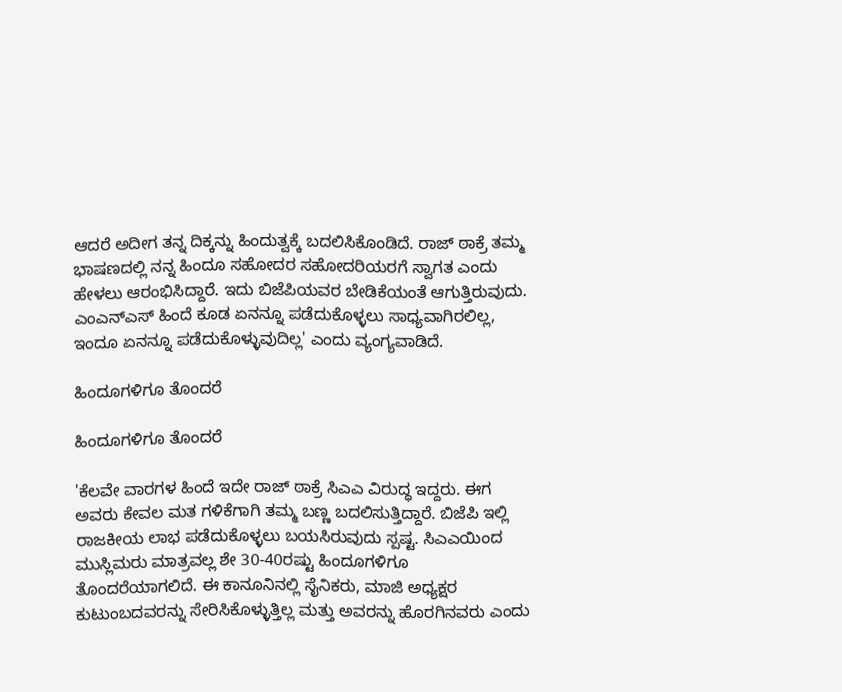ಆದರೆ ಅದೀಗ ತನ್ನ ದಿಕ್ಕನ್ನು ಹಿಂದುತ್ವಕ್ಕೆ ಬದಲಿಸಿಕೊಂಡಿದೆ. ರಾಜ್ ಠಾಕ್ರೆ ತಮ್ಮ ಭಾಷಣದಲ್ಲಿ ನನ್ನ ಹಿಂದೂ ಸಹೋದರ ಸಹೋದರಿಯರಗೆ ಸ್ವಾಗತ ಎಂದು ಹೇಳಲು ಆರಂಭಿಸಿದ್ದಾರೆ. ಇದು ಬಿಜೆಪಿಯವರ ಬೇಡಿಕೆಯಂತೆ ಆಗುತ್ತಿರುವುದು. ಎಂಎನ್‌ಎಸ್ ಹಿಂದೆ ಕೂಡ ಏನನ್ನೂ ಪಡೆದುಕೊಳ್ಳಲು ಸಾಧ್ಯವಾಗಿರಲಿಲ್ಲ, ಇಂದೂ ಏನನ್ನೂ ಪಡೆದುಕೊಳ್ಳುವುದಿಲ್ಲ' ಎಂದು ವ್ಯಂಗ್ಯವಾಡಿದೆ.

ಹಿಂದೂಗಳಿಗೂ ತೊಂದರೆ

ಹಿಂದೂಗಳಿಗೂ ತೊಂದರೆ

'ಕೆಲವೇ ವಾರಗಳ ಹಿಂದೆ ಇದೇ ರಾಜ್ ಠಾಕ್ರೆ ಸಿಎಎ ವಿರುದ್ಧ ಇದ್ದರು. ಈಗ ಅವರು ಕೇವಲ ಮತ ಗಳಿಕೆಗಾಗಿ ತಮ್ಮ ಬಣ್ಣ ಬದಲಿಸುತ್ತಿದ್ದಾರೆ. ಬಿಜೆಪಿ ಇಲ್ಲಿ ರಾಜಕೀಯ ಲಾಭ ಪಡೆದುಕೊಳ್ಳಲು ಬಯಸಿರುವುದು ಸ್ಪಷ್ಟ. ಸಿಎಎಯಿಂದ ಮುಸ್ಲಿಮರು ಮಾತ್ರವಲ್ಲ ಶೇ 30-40ರಷ್ಟು ಹಿಂದೂಗಳಿಗೂ ತೊಂದರೆಯಾಗಲಿದೆ. ಈ ಕಾನೂನಿನಲ್ಲಿ ಸೈನಿಕರು, ಮಾಜಿ ಅಧ್ಯಕ್ಷರ ಕುಟುಂಬದವರನ್ನು ಸೇರಿಸಿಕೊಳ್ಳುತ್ತಿಲ್ಲ ಮತ್ತು ಅವರನ್ನು ಹೊರಗಿನವರು ಎಂದು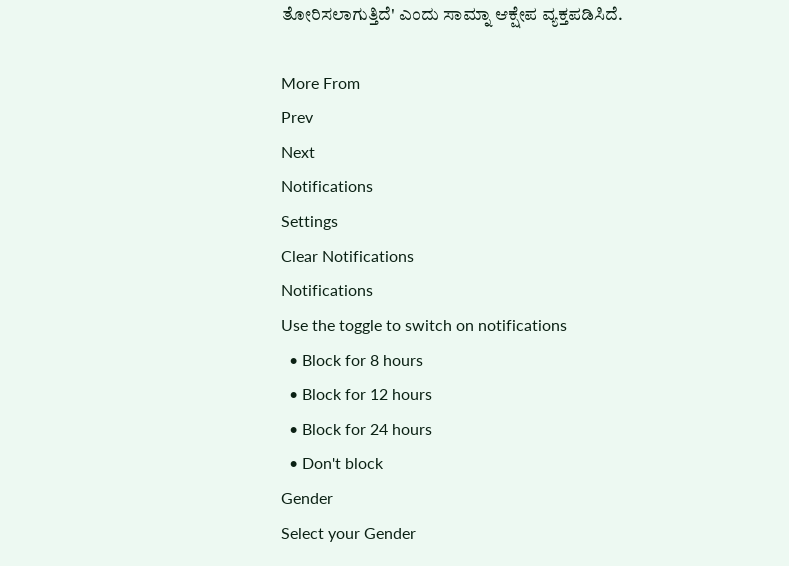ತೋರಿಸಲಾಗುತ್ತಿದೆ' ಎಂದು ಸಾಮ್ನಾ ಆಕ್ಷೇಪ ವ್ಯಕ್ತಪಡಿಸಿದೆ.

More From
Prev
Next
Notifications
Settings
Clear Notifications
Notifications
Use the toggle to switch on notifications
  • Block for 8 hours
  • Block for 12 hours
  • Block for 24 hours
  • Don't block
Gender
Select your Gender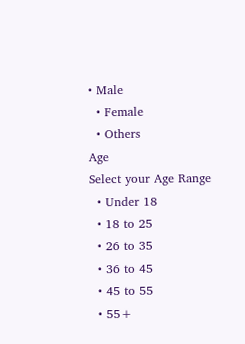• Male
  • Female
  • Others
Age
Select your Age Range
  • Under 18
  • 18 to 25
  • 26 to 35
  • 36 to 45
  • 45 to 55
  • 55+